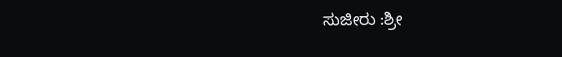ಸುಜೀರು :ಶ್ರೀ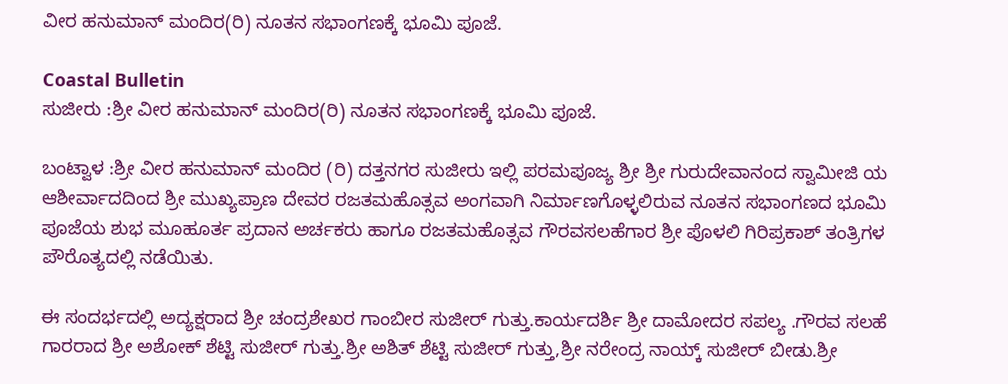ವೀರ ಹನುಮಾನ್ ಮಂದಿರ(ರಿ) ನೂತನ ಸಭಾಂಗಣಕ್ಕೆ ಭೂಮಿ ಪೂಜೆ.

Coastal Bulletin
ಸುಜೀರು :ಶ್ರೀ ವೀರ ಹನುಮಾನ್ ಮಂದಿರ(ರಿ) ನೂತನ ಸಭಾಂಗಣಕ್ಕೆ ಭೂಮಿ ಪೂಜೆ.

ಬಂಟ್ವಾಳ :ಶ್ರೀ ವೀರ ಹನುಮಾನ್ ಮಂದಿರ (ರಿ) ದತ್ತನಗರ ಸುಜೀರು ಇಲ್ಲಿ ಪರಮಪೂಜ್ಯ ಶ್ರೀ ಶ್ರೀ ಗುರುದೇವಾನಂದ ಸ್ವಾಮೀಜಿ ಯ ಆಶೀರ್ವಾದದಿಂದ ಶ್ರೀ ಮುಖ್ಯಪ್ರಾಣ ದೇವರ ರಜತಮಹೊತ್ಸವ ಅಂಗವಾಗಿ ನಿರ್ಮಾಣಗೊಳ್ಳಲಿರುವ ನೂತನ ಸಭಾಂಗಣದ ಭೂಮಿ ಪೂಜೆಯ ಶುಭ ಮೂಹೂರ್ತ ಪ್ರದಾನ ಅರ್ಚಕರು ಹಾಗೂ ರಜತಮಹೊತ್ಸವ ಗೌರವಸಲಹೆಗಾರ ಶ್ರೀ ಪೊಳಲಿ ಗಿರಿಪ್ರಕಾಶ್ ತಂತ್ರಿಗಳ ಪೌರೊತ್ಯದಲ್ಲಿ ನಡೆಯಿತು.

ಈ ಸಂದರ್ಭದಲ್ಲಿ ಅದ್ಯಕ್ಷರಾದ ಶ್ರೀ ಚಂದ್ರಶೇಖರ ಗಾಂಬೀರ ಸುಜೀರ್ ಗುತ್ತು.ಕಾರ್ಯದರ್ಶಿ ಶ್ರೀ ದಾಮೋದರ ಸಪಲ್ಯ .ಗೌರವ ಸಲಹೆ ಗಾರರಾದ ಶ್ರೀ ಅಶೋಕ್ ಶೆಟ್ಟಿ ಸುಜೀರ್ ಗುತ್ತು.ಶ್ರೀ ಅಶಿತ್ ಶೆಟ್ಟಿ ಸುಜೀರ್ ಗುತ್ತು,ಶ್ರೀ ನರೇಂದ್ರ ನಾಯ್ಕ್ ಸುಜೀರ್ ಬೀಡು.ಶ್ರೀ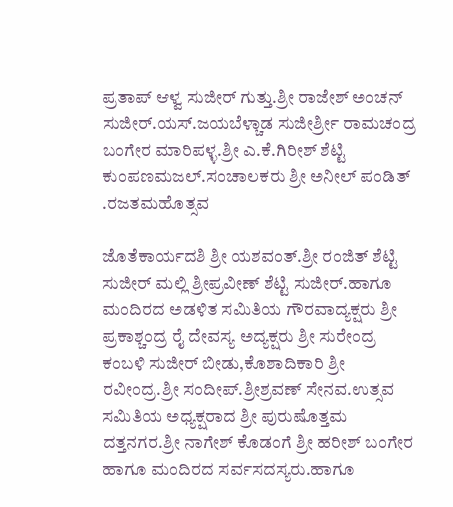ಪ್ರತಾಪ್ ಆಳ್ವ ಸುಜೀರ್ ಗುತ್ತು.ಶ್ರೀ ರಾಜೇಶ್ ಅಂಚನ್ ಸುಜೀರ್.ಯಸ್.ಜಯಬೆಳ್ಚಾಡ ಸುಜೀರ್ಶ್ರೀ ರಾಮಚಂದ್ರ ಬಂಗೇರ ಮಾರಿಪಳ್ಳ.ಶ್ರೀ ಎ.ಕೆ.ಗಿರೀಶ್ ಶೆಟ್ಟಿ ಕುಂಪಣಮಜಲ್.ಸಂಚಾಲಕರು ಶ್ರೀ ಅನೀಲ್ ಪಂಡಿತ್ .ರಜತಮಹೊತ್ಸವ

ಜೊತೆಕಾರ್ಯದಶಿ ಶ್ರೀ ಯಶವಂತ್.ಶ್ರೀ ರಂಜಿತ್ ಶೆಟ್ಟಿ ಸುಜೀರ್ ಮಲ್ಲಿ ಶ್ರೀಪ್ರವೀಣ್ ಶೆಟ್ಟಿ ಸುಜೀರ್.ಹಾಗೂ ಮಂದಿರದ ಅಡಳಿತ ಸಮಿತಿಯ ಗೌರವಾದ್ಯಕ್ಷರು ಶ್ರೀ ಪ್ರಕಾಶ್ಚಂದ್ರ ರೈ ದೇವಸ್ಯ ಅದ್ಯಕ್ಷರು ಶ್ರೀ ಸುರೇಂದ್ರ ಕಂಬಳಿ ಸುಜೀರ್ ಬೀಡು,ಕೊಶಾದಿಕಾರಿ ಶ್ರೀ ರವೀಂದ್ರ.ಶ್ರೀ ಸಂದೀಪ್.ಶ್ರೀಶ್ರವಣ್ ಸೇನವ.ಉತ್ಸವ ಸಮಿತಿಯ ಅಧ್ಯಕ್ಷರಾದ ಶ್ರೀ ಪುರುಷೊತ್ತಮ ದತ್ತನಗರ.ಶ್ರೀ ನಾಗೇಶ್ ಕೊಡಂಗೆ ಶ್ರೀ ಹರೀಶ್ ಬಂಗೇರ ಹಾಗೂ ಮಂದಿರದ ಸರ್ವಸದಸ್ಯರು.ಹಾಗೂ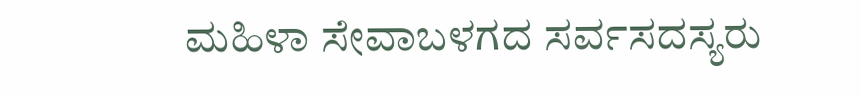ಮಹಿಳಾ ಸೇವಾಬಳಗದ ಸರ್ವಸದಸ್ಯರು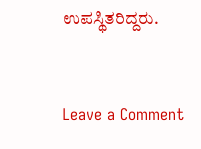ಉಪಸ್ಥಿತರಿದ್ದರು.



Leave a Comment